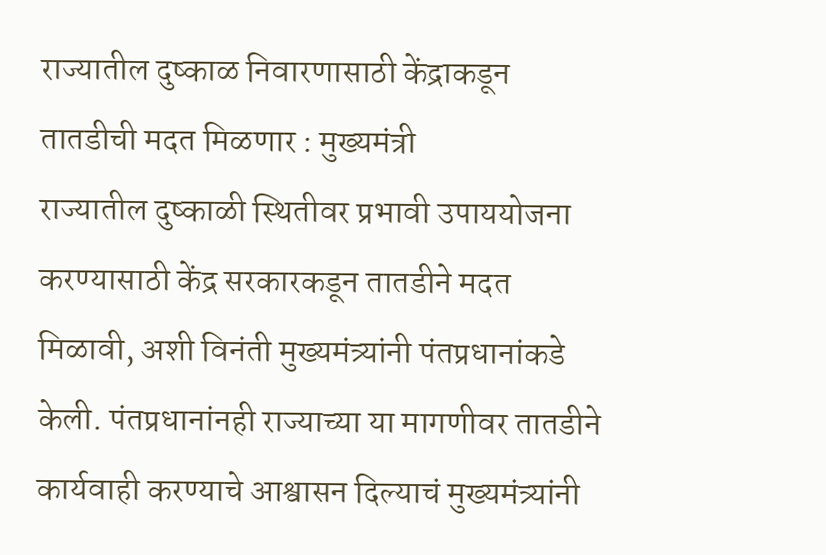राज्यातील दुष्काळ निवारणासाठी केंद्राकडून तातडीची मदत मिळणार : मुख्यमंत्री
राज्यातील दुष्काळी स्थितीवर प्रभावी उपाययोजना करण्यासाठी केंद्र सरकारकडून तातडीने मदत मिळावी, अशी विनंती मुख्यमंत्र्यांनी पंतप्रधानांकडे केली. पंतप्रधानांनही राज्याच्या या मागणीवर तातडीने कार्यवाही करण्याचे आश्वासन दिल्याचं मुख्यमंत्र्यांनी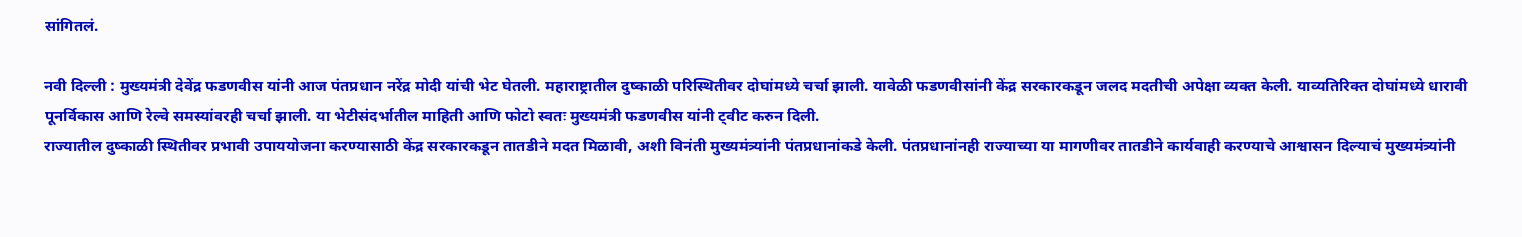सांगितलं.

नवी दिल्ली : मुख्यमंत्री देवेंद्र फडणवीस यांनी आज पंतप्रधान नरेंद्र मोदी यांची भेट घेतली. महाराष्ट्रातील दुष्काळी परिस्थितीवर दोघांमध्ये चर्चा झाली. यावेळी फडणवीसांनी केंद्र सरकारकडून जलद मदतीची अपेक्षा व्यक्त केली. याव्यतिरिक्त दोघांमध्ये धारावी पूनर्विकास आणि रेल्वे समस्यांवरही चर्चा झाली. या भेटीसंदर्भातील माहिती आणि फोटो स्वतः मुख्यमंत्री फडणवीस यांनी ट्वीट करुन दिली.
राज्यातील दुष्काळी स्थितीवर प्रभावी उपाययोजना करण्यासाठी केंद्र सरकारकडून तातडीने मदत मिळावी, अशी विनंती मुख्यमंत्र्यांनी पंतप्रधानांकडे केली. पंतप्रधानांनही राज्याच्या या मागणीवर तातडीने कार्यवाही करण्याचे आश्वासन दिल्याचं मुख्यमंत्र्यांनी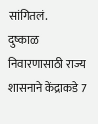सांगितलं.
दुष्काळ निवारणासाठी राज्य शासनाने केंद्राकडे 7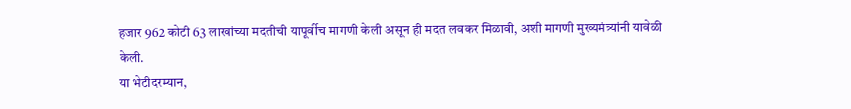हजार 962 कोटी 63 लाखांच्या मदतीची यापूर्वीच मागणी केली असून ही मदत लवकर मिळावी, अशी मागणी मुख्यमंत्र्यांनी यावेळी केली.
या भेटीदरम्यान,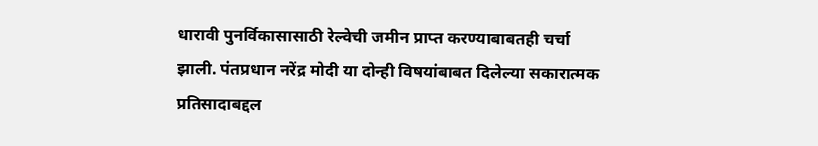धारावी पुनर्विकासासाठी रेल्वेची जमीन प्राप्त करण्याबाबतही चर्चा झाली. पंतप्रधान नरेंद्र मोदी या दोन्ही विषयांबाबत दिलेल्या सकारात्मक प्रतिसादाबद्दल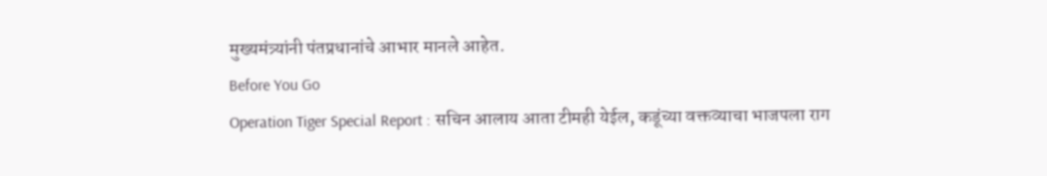मुख्यमंत्र्यांनी पंतप्रधानांचे आभार मानले आहेत.
Before You Go
Operation Tiger Special Report : सचिन आलाय आता टीमही येईल, कडूंच्या वक्तव्याचा भाजपला राग